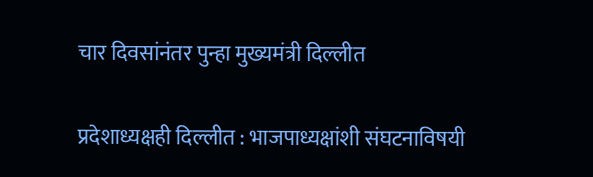चार दिवसांनंतर पुन्हा मुख्यमंत्री दिल्लीत

प्रदेशाध्यक्षही दिल्लीत : भाजपाध्यक्षांशी संघटनाविषयी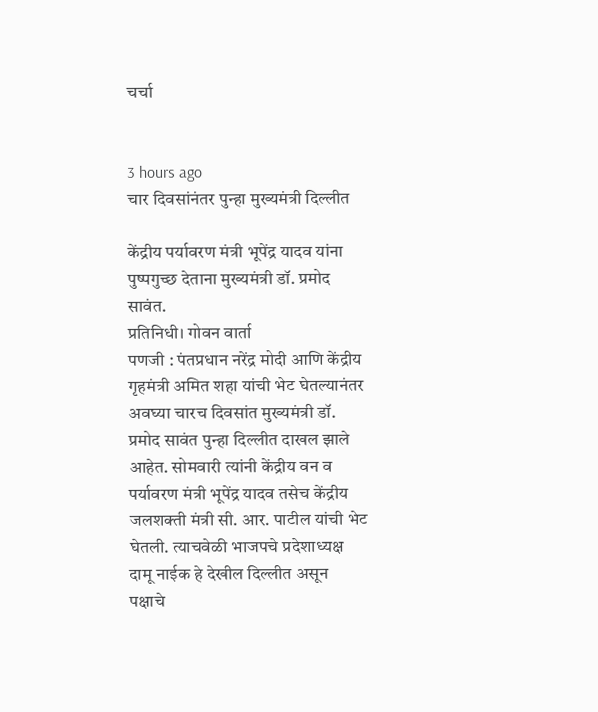चर्चा


3 hours ago
चार दिवसांनंतर पुन्हा मुख्यमंत्री दिल्लीत

केंद्रीय पर्यावरण मंत्री भूपेंद्र यादव यांना पुष्पगुच्छ देताना मुख्यमंत्री डॉ. प्रमोद सावंत.
प्रतिनिधी। गोवन वार्ता
पणजी : पंतप्रधान नरेंद्र मोदी आणि केंद्रीय गृहमंत्री अमित शहा यांची भेट घेतल्यानंतर अवघ्या चारच दिवसांत मुख्यमंत्री डॉ. प्रमोद सावंत पुन्हा दिल्लीत दाखल झाले आहेत. सोमवारी त्यांनी केंद्रीय वन व पर्यावरण मंत्री भूपेंद्र यादव तसेच केंद्रीय जलशक्ती मंत्री सी. आर. पाटील यांची भेट घेतली. त्याचवेळी भाजपचे प्रदेशाध्यक्ष दामू नाईक हे देखील दिल्लीत असून पक्षाचे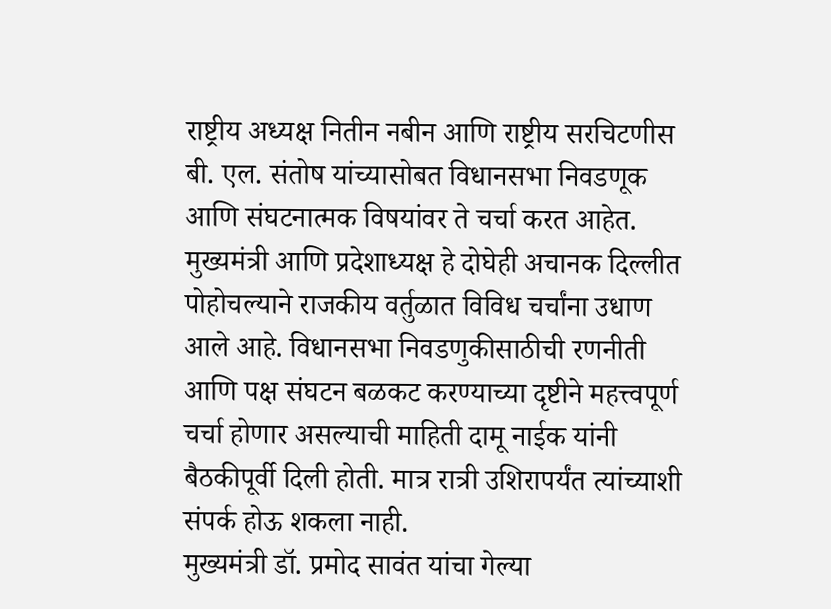राष्ट्रीय अध्यक्ष नितीन नबीन आणि राष्ट्रीय सरचिटणीस बी. एल. संतोष यांच्यासोबत विधानसभा निवडणूक आणि संघटनात्मक विषयांवर ते चर्चा करत आहेत.
मुख्यमंत्री आणि प्रदेशाध्यक्ष हे दोघेही अचानक दिल्लीत पोहोचल्याने राजकीय वर्तुळात विविध चर्चांना उधाण आले आहे. विधानसभा निवडणुकीसाठीची रणनीती आणि पक्ष संघटन बळकट करण्याच्या दृष्टीने महत्त्वपूर्ण चर्चा होणार असल्याची माहिती दामू नाईक यांनी बैठकीपूर्वी दिली होती. मात्र रात्री उशिरापर्यंत त्यांच्याशी संपर्क होऊ शकला नाही.
मुख्यमंत्री डॉ. प्रमोद सावंत यांचा गेल्या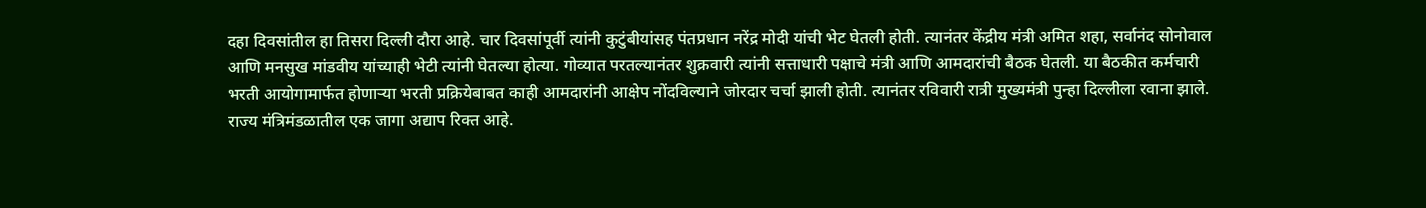दहा दिवसांतील हा तिसरा दिल्ली दौरा आहे. चार दिवसांपूर्वी त्यांनी कुटुंबीयांसह पंतप्रधान नरेंद्र मोदी यांची भेट घेतली होती. त्यानंतर केंद्रीय मंत्री अमित शहा, सर्वानंद सोनोवाल आणि मनसुख मांडवीय यांच्याही भेटी त्यांनी घेतल्या होत्या. गोव्यात परतल्यानंतर शुक्रवारी त्यांनी सत्ताधारी पक्षाचे मंत्री आणि आमदारांची बैठक घेतली. या बैठकीत कर्मचारी भरती आयोगामार्फत होणाऱ्या भरती प्रक्रियेबाबत काही आमदारांनी आक्षेप नोंदविल्याने जोरदार चर्चा झाली होती. त्यानंतर रविवारी रात्री मुख्यमंत्री पुन्हा दिल्लीला रवाना झाले.
राज्य मंत्रिमंडळातील एक जागा अद्याप रिक्त आहे.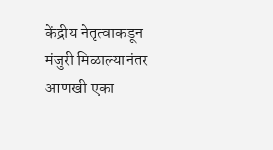केंद्रीय नेतृत्वाकडून मंजुरी मिळाल्यानंतर आणखी एका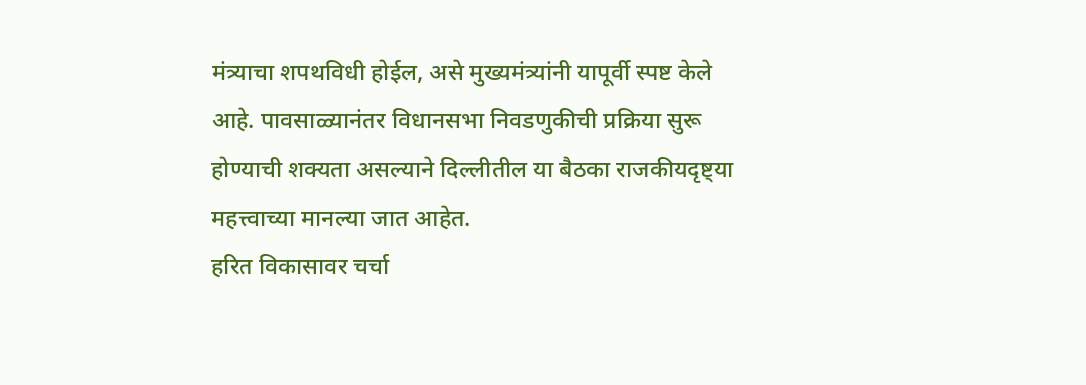मंत्र्याचा शपथविधी होईल, असे मुख्यमंत्र्यांनी यापूर्वी स्पष्ट केले आहे. पावसाळ्यानंतर विधानसभा निवडणुकीची प्रक्रिया सुरू होण्याची शक्यता असल्याने दिल्लीतील या बैठका राजकीयदृष्ट्या महत्त्वाच्या मानल्या जात आहेत.
हरित विकासावर चर्चा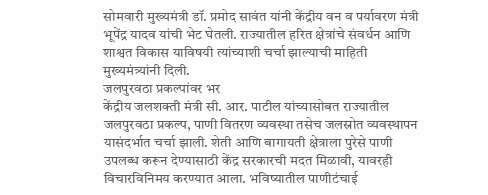सोमवारी मुख्यमंत्री डॉ. प्रमोद सावंत यांनी केंद्रीय वन व पर्यावरण मंत्री भूपेंद्र यादव यांची भेट घेतली. राज्यातील हरित क्षेत्रांचे संवर्धन आणि शाश्वत विकास याविषयी त्यांच्याशी चर्चा झाल्याची माहिती मुख्यमंत्र्यांनी दिली.
जलपुरवठा प्रकल्पांवर भर
केंद्रीय जलशक्ती मंत्री सी. आर. पाटील यांच्यासोबत राज्यातील जलपुरवठा प्रकल्प, पाणी वितरण व्यवस्था तसेच जलस्रोत व्यवस्थापन यासंदर्भात चर्चा झाली. शेती आणि बागायती क्षेत्राला पुरेसे पाणी उपलब्ध करून देण्यासाठी केंद्र सरकारची मदत मिळावी, यावरही विचारविनिमय करण्यात आला. भविष्यातील पाणीटंचाई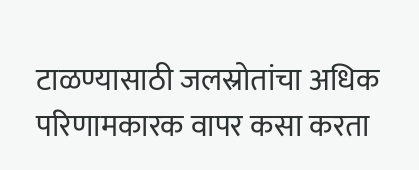टाळण्यासाठी जलस्रोतांचा अधिक परिणामकारक वापर कसा करता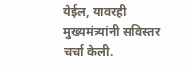येईल, यावरही मुख्यमंत्र्यांनी सविस्तर चर्चा केली.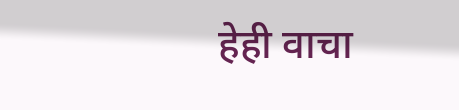हेही वाचा